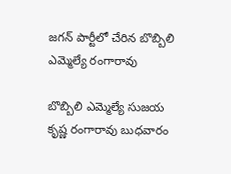జగన్ పార్టీలో చేరిన బొబ్బిలి ఎమ్మెల్యే రంగారావు

బొబ్బిలి ఎమ్మెల్యే సుజయ కృష్ణ రంగారావు బుధవారం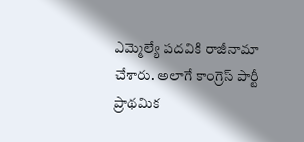ఎమ్మెల్యే పదవికి రాజీనామా చేశారు. అలాగే కాంగ్రెస్‌ పార్టీ ప్రాథమిక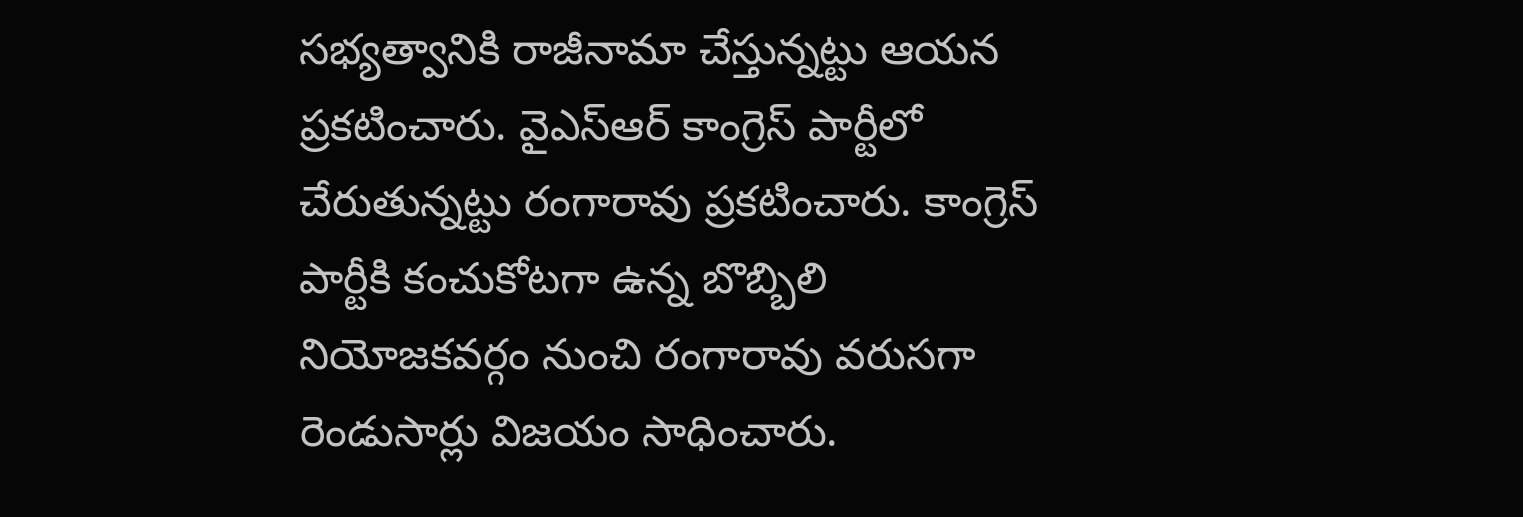సభ్యత్వానికి రాజీనామా చేస్తున్నట్టు ఆయన ప్రకటించారు. వైఎస్ఆర్ కాంగ్రెస్‌ పార్టీలో చేరుతున్నట్టు రంగారావు ప్రకటించారు. కాంగ్రెస్ పార్టీకి కంచుకోటగా ఉన్న బొబ్బిలి నియోజకవర్గం నుంచి రంగారావు వరుసగా రెండుసార్లు విజయం సాధించారు.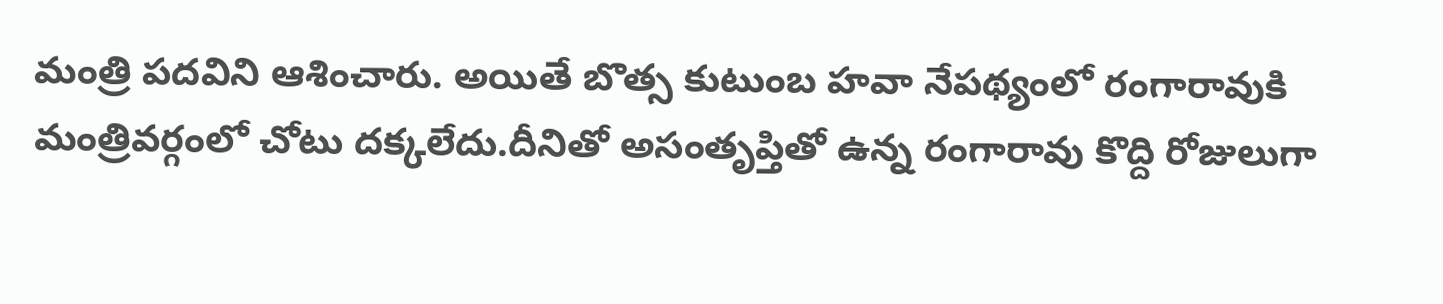మంత్రి పదవిని ఆశించారు. అయితే బొత్స కుటుంబ హవా నేపథ్యంలో రంగారావుకి మంత్రివర్గంలో చోటు దక్కలేదు.దీనితో అసంతృప్తితో ఉన్న రంగారావు కొద్ది రోజులుగా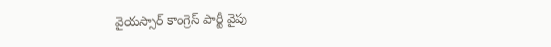వైయస్సార్ కాంగ్రెస్ పార్టీ వైపు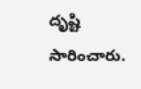దృష్టి సారించారు.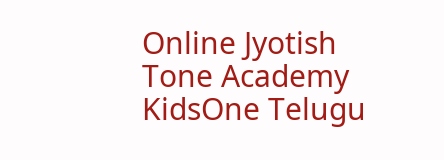Online Jyotish
Tone Academy
KidsOne Telugu